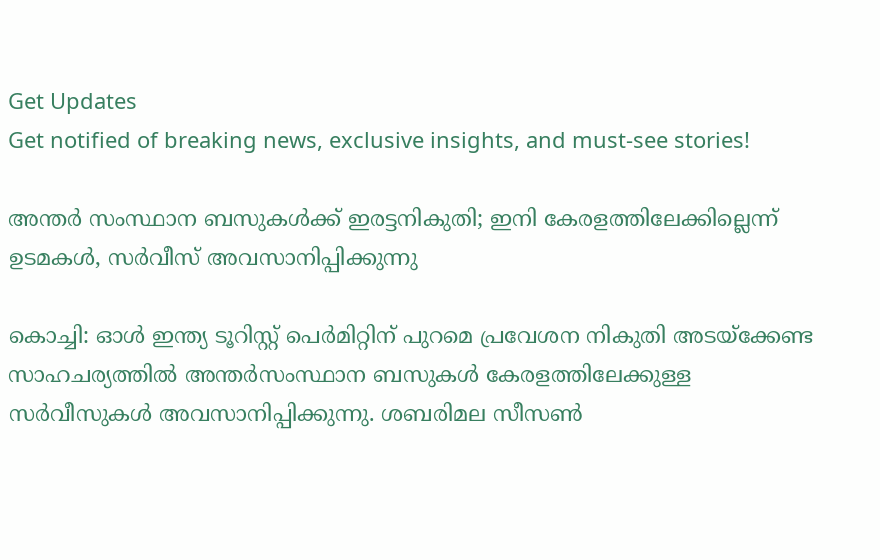Get Updates
Get notified of breaking news, exclusive insights, and must-see stories!

അന്തർ സംസ്ഥാന ബസുകൾക്ക് ഇരട്ടനികുതി; ഇനി കേരളത്തിലേക്കില്ലെന്ന് ഉടമകൾ, സർവീസ് അവസാനിപ്പിക്കുന്നു

കൊച്ചി: ഓള്‍ ഇന്ത്യ ടൂറിസ്റ്റ് പെര്‍മിറ്റിന് പുറമെ പ്രവേശന നികുതി അടയ്‌ക്കേണ്ട സാഹചര്യത്തില്‍ അന്തര്‍സംസ്ഥാന ബസുകള്‍ കേരളത്തിലേക്കുള്ള സര്‍വീസുകള്‍ അവസാനിപ്പിക്കുന്നു. ശബരിമല സീസണ്‍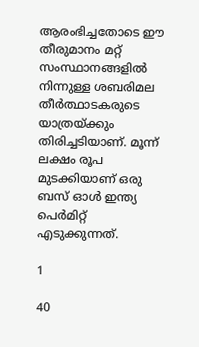ആരംഭിച്ചതോടെ ഈ തീരുമാനം മറ്റ് സംസ്ഥാനങ്ങളില്‍ നിന്നുള്ള ശബരിമല തീര്‍ത്ഥാടകരുടെ യാത്രയ്ക്കും തിരിച്ചടിയാണ്. മൂന്ന് ലക്ഷം രൂപ മുടക്കിയാണ് ഒരു ബസ് ഓള്‍ ഇന്ത്യ പെര്‍മിറ്റ് എടുക്കുന്നത്.

1

40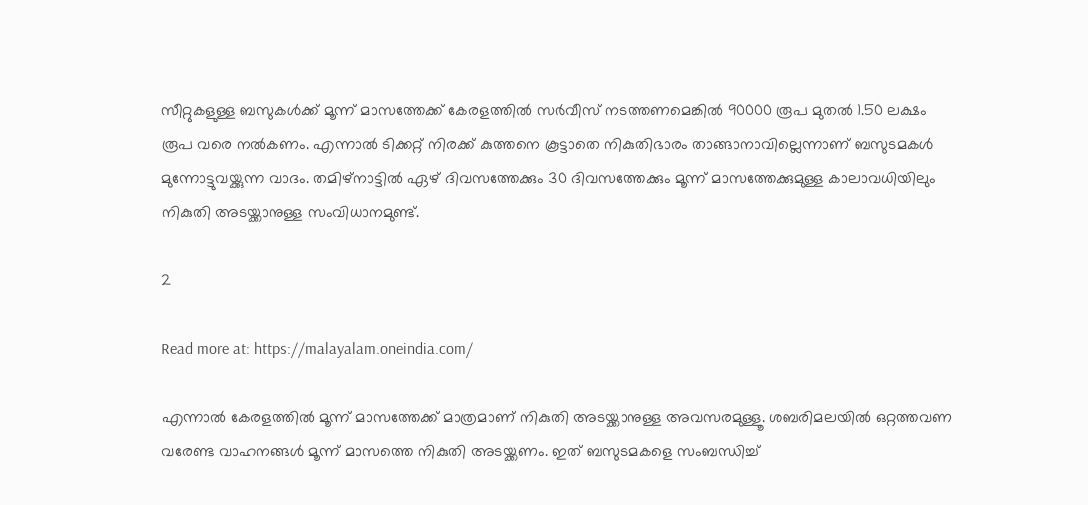സീറ്റുകളുള്ള ബസുകള്‍ക്ക് മൂന്ന് മാസത്തേക്ക് കേരളത്തില്‍ സര്‍വീസ് നടത്തണമെങ്കില്‍ 90000 രൂപ മുതല്‍ 1.50 ലക്ഷം രൂപ വരെ നല്‍കണം. എന്നാല്‍ ടിക്കറ്റ് നിരക്ക് കുത്തനെ കൂട്ടാതെ നികുതിഭാരം താങ്ങാനാവില്ലെന്നാണ് ബസുടമകള്‍ മുന്നോട്ടുവയ്ക്കുന്ന വാദം. തമിഴ്‌നാട്ടില്‍ ഏഴ് ദിവസത്തേക്കും 30 ദിവസത്തേക്കും മൂന്ന് മാസത്തേക്കുമുള്ള കാലാവധിയിലും നികുതി അടയ്ക്കാനുള്ള സംവിധാനമുണ്ട്.

2

Read more at: https://malayalam.oneindia.com/

എന്നാല്‍ കേരളത്തില്‍ മൂന്ന് മാസത്തേക്ക് മാത്രമാണ് നികുതി അടയ്ക്കാനുള്ള അവസരമുള്ളൂ. ശബരിമലയില്‍ ഒറ്റത്തവണ വരേണ്ട വാഹനങ്ങള്‍ മൂന്ന് മാസത്തെ നികുതി അടയ്ക്കണം. ഇത് ബസുടമകളെ സംബന്ധിച്ച്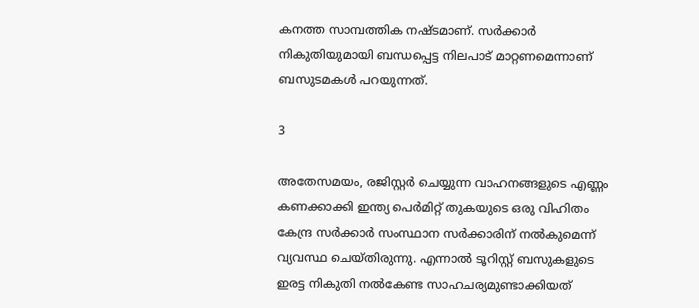കനത്ത സാമ്പത്തിക നഷ്ടമാണ്. സര്‍ക്കാര്‍ നികുതിയുമായി ബന്ധപ്പെട്ട നിലപാട് മാറ്റണമെന്നാണ് ബസുടമകള്‍ പറയുന്നത്.

3

അതേസമയം, രജിസ്റ്റര്‍ ചെയ്യുന്ന വാഹനങ്ങളുടെ എണ്ണം കണക്കാക്കി ഇന്ത്യ പെര്‍മിറ്റ് തുകയുടെ ഒരു വിഹിതം കേന്ദ്ര സര്‍ക്കാര്‍ സംസ്ഥാന സര്‍ക്കാരിന് നല്‍കുമെന്ന് വ്യവസ്ഥ ചെയ്തിരുന്നു. എന്നാല്‍ ടൂറിസ്റ്റ് ബസുകളുടെ ഇരട്ട നികുതി നല്‍കേണ്ട സാഹചര്യമുണ്ടാക്കിയത്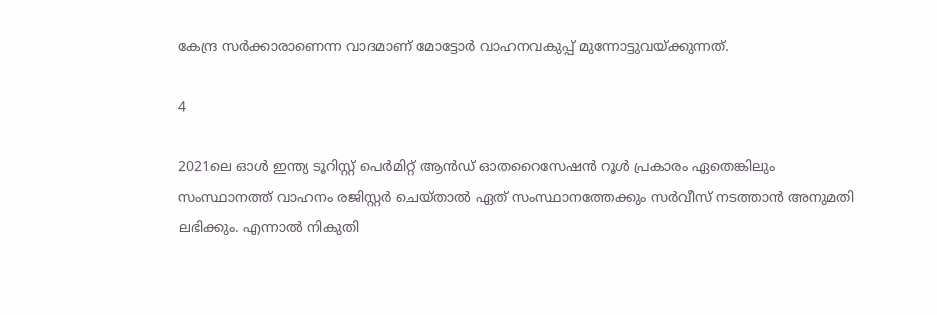കേന്ദ്ര സര്‍ക്കാരാണെന്ന വാദമാണ് മോട്ടോര്‍ വാഹനവകുപ്പ് മുന്നോട്ടുവയ്ക്കുന്നത്.

4

2021ലെ ഓള്‍ ഇന്ത്യ ടൂറിസ്റ്റ് പെര്‍മിറ്റ് ആന്‍ഡ് ഓതറൈസേഷന്‍ റൂള്‍ പ്രകാരം ഏതെങ്കിലും സംസ്ഥാനത്ത് വാഹനം രജിസ്റ്റര്‍ ചെയ്താല്‍ ഏത് സംസ്ഥാനത്തേക്കും സര്‍വീസ് നടത്താന്‍ അനുമതി ലഭിക്കും. എന്നാല്‍ നികുതി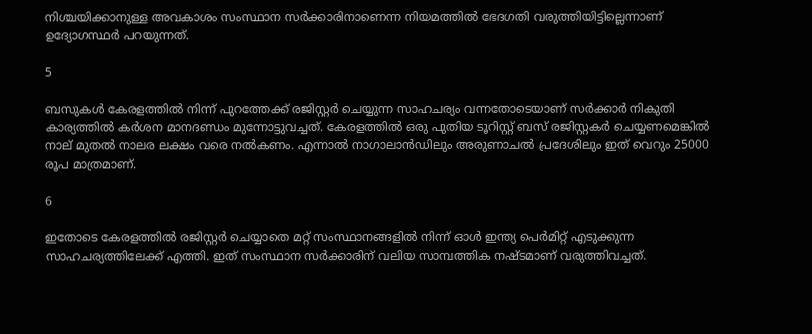നിശ്ചയിക്കാനുള്ള അവകാശം സംസ്ഥാന സര്‍ക്കാരിനാണെന്ന നിയമത്തില്‍ ഭേദഗതി വരുത്തിയിട്ടില്ലെന്നാണ് ഉദ്യോഗസ്ഥര്‍ പറയുന്നത്.

5

ബസുകള്‍ കേരളത്തില്‍ നിന്ന് പുറത്തേക്ക് രജിസ്റ്റര്‍ ചെയ്യുന്ന സാഹചര്യം വന്നതോടെയാണ് സര്‍ക്കാര്‍ നികുതി കാര്യത്തില്‍ കര്‍ശന മാനദണ്ഡം മുന്നോട്ടുവച്ചത്. കേരളത്തില്‍ ഒരു പുതിയ ടൂറിസ്റ്റ് ബസ് രജിസ്റ്റകര്‍ ചെയ്യണമെങ്കില്‍ നാല് മുതല്‍ നാലര ലക്ഷം വരെ നല്‍കണം. എന്നാല്‍ നാഗാലാന്‍ഡിലും അരുണാചല്‍ പ്രദേശിലും ഇത് വെറും 25000 രൂപ മാത്രമാണ്.

6

ഇതോടെ കേരളത്തില്‍ രജിസ്റ്റര്‍ ചെയ്യാതെ മറ്റ് സംസ്ഥാനങ്ങളില്‍ നിന്ന് ഓള്‍ ഇന്ത്യ പെര്‍മിറ്റ് എടുക്കുന്ന സാഹചര്യത്തിലേക്ക് എത്തി. ഇത് സംസ്ഥാന സര്‍ക്കാരിന് വലിയ സാമ്പത്തിക നഷ്ടമാണ് വരുത്തിവച്ചത്.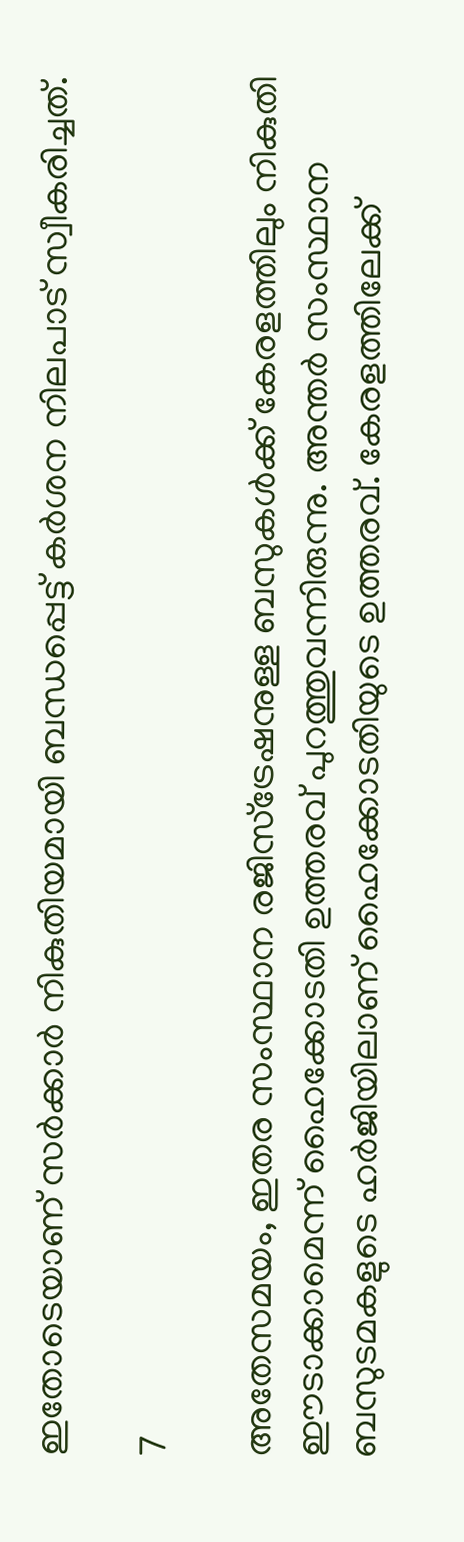ഇതോടെയാണ് സര്‍ക്കാര്‍ നികുതിയമായി ബന്ധപ്പെട്ട് കര്‍ശന നിലപാട് സ്വീകരിച്ചത്.

7

അതേസമയം, ഇതര സംസ്ഥാന രജിസ്ട്രേഷനുള്ള ബസുകള്‍ക്ക് കേരളത്തിലും നികുതി ഈടാക്കാമെന്ന് ഹൈക്കോടതി ഉത്തരവ് പുറത്തുവന്നിരുന്നു. അന്തര്‍ സംസ്ഥാന ബസുടമകളുടെ ഹര്‍ജിയിലാണ് ഹൈക്കോടതിയുടെ ഉത്തരവ്. കേരളത്തിലേക്ക്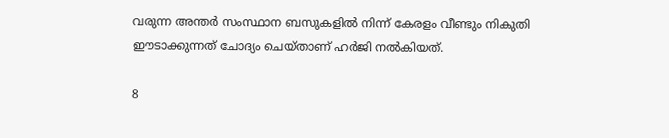വരുന്ന അന്തര്‍ സംസ്ഥാന ബസുകളില്‍ നിന്ന് കേരളം വീണ്ടും നികുതി ഈടാക്കുന്നത് ചോദ്യം ചെയ്താണ് ഹര്‍ജി നല്‍കിയത്.

8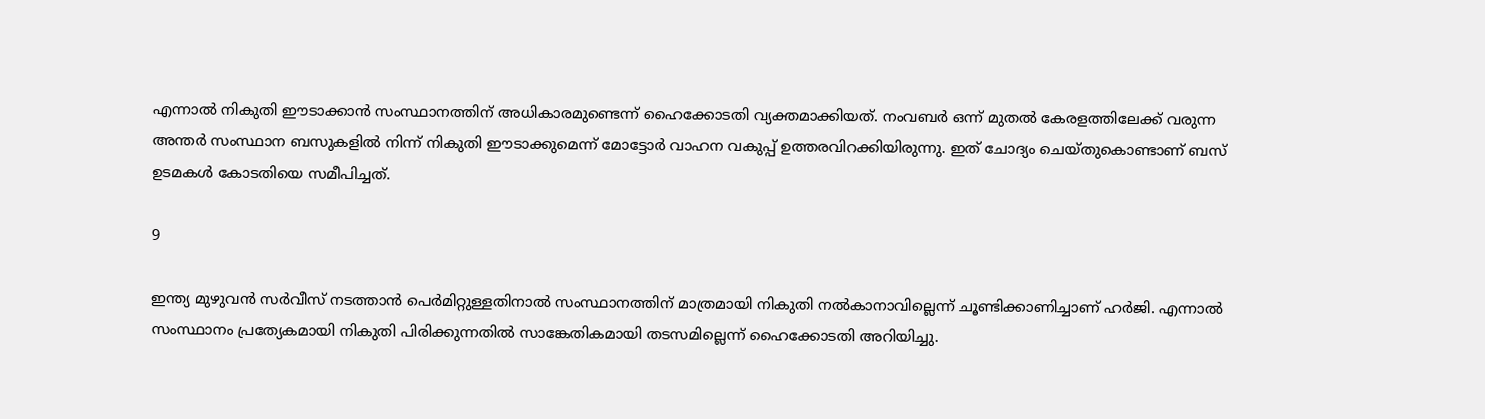എന്നാല്‍ നികുതി ഈടാക്കാന്‍ സംസ്ഥാനത്തിന് അധികാരമുണ്ടെന്ന് ഹൈക്കോടതി വ്യക്തമാക്കിയത്. നംവബര്‍ ഒന്ന് മുതല്‍ കേരളത്തിലേക്ക് വരുന്ന അന്തര്‍ സംസ്ഥാന ബസുകളില്‍ നിന്ന് നികുതി ഈടാക്കുമെന്ന് മോട്ടോര്‍ വാഹന വകുപ്പ് ഉത്തരവിറക്കിയിരുന്നു. ഇത് ചോദ്യം ചെയ്തുകൊണ്ടാണ് ബസ് ഉടമകള്‍ കോടതിയെ സമീപിച്ചത്.

9

ഇന്ത്യ മുഴുവന്‍ സര്‍വീസ് നടത്താന്‍ പെര്‍മിറ്റുള്ളതിനാല്‍ സംസ്ഥാനത്തിന് മാത്രമായി നികുതി നല്‍കാനാവില്ലെന്ന് ചൂണ്ടിക്കാണിച്ചാണ് ഹര്‍ജി. എന്നാല്‍ സംസ്ഥാനം പ്രത്യേകമായി നികുതി പിരിക്കുന്നതില്‍ സാങ്കേതികമായി തടസമില്ലെന്ന് ഹൈക്കോടതി അറിയിച്ചു.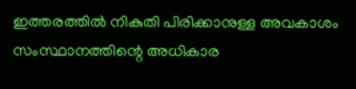ഇത്തരത്തില്‍ നികുതി പിരിക്കാനുള്ള അവകാശം സംസ്ഥാനത്തിന്റെ അധികാര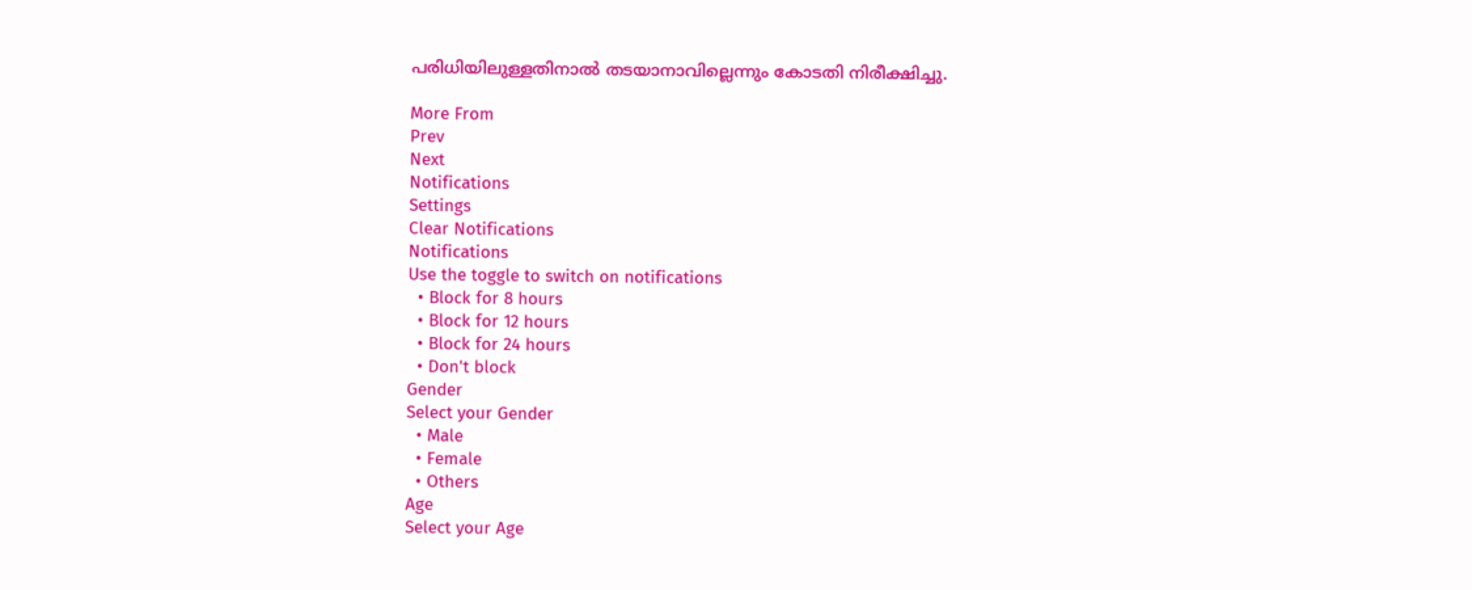പരിധിയിലുള്ളതിനാല്‍ തടയാനാവില്ലെന്നും കോടതി നിരീക്ഷിച്ചു.

More From
Prev
Next
Notifications
Settings
Clear Notifications
Notifications
Use the toggle to switch on notifications
  • Block for 8 hours
  • Block for 12 hours
  • Block for 24 hours
  • Don't block
Gender
Select your Gender
  • Male
  • Female
  • Others
Age
Select your Age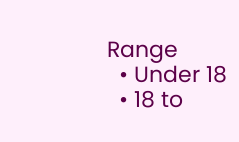Range
  • Under 18
  • 18 to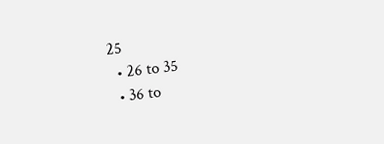25
  • 26 to 35
  • 36 to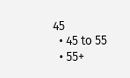45
  • 45 to 55
  • 55+